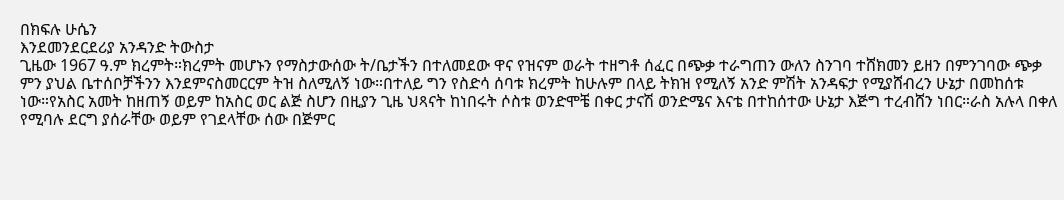በክፍሉ ሁሴን
እንደመንደርደሪያ አንዳንድ ትውስታ
ጊዜው 1967 ዓ.ም ክረምት።ክረምት መሆኑን የማስታውሰው ት/ቤታችን በተለመደው ዋና የዝናም ወራት ተዘግቶ ሰፈር በጭቃ ተራግጠን ውለን ስንገባ ተሸክመን ይዘን በምንገባው ጭቃ ምን ያህል ቤተሰቦቻችንን እንደምናስመርርም ትዝ ስለሚለኝ ነው።በተለይ ግን የስድሳ ሰባቱ ክረምት ከሁሉም በላይ ትክዝ የሚለኝ አንድ ምሽት አንዳፍታ የሚያሸብረን ሁኔታ በመከሰቱ ነው።የአስር አመት ከዘጠኝ ወይም ከአስር ወር ልጅ ስሆን በዚያን ጊዜ ህጻናት ከነበሩት ሶስቱ ወንድሞቼ በቀር ታናሽ ወንድሜና እናቴ በተከሰተው ሁኔታ እጅግ ተረብሸን ነበር።ራስ አሉላ በቀለ የሚባሉ ደርግ ያሰራቸው ወይም የገደላቸው ሰው በጅምር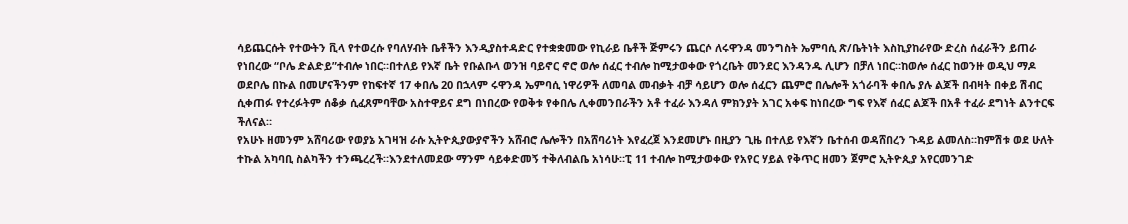ሳይጨርሱት የተውትን ቪላ የተወረሱ የባለሃብት ቤቶችን እንዲያስተዳድር የተቋቋመው የኪራይ ቤቶች ጅምሩን ጨርሶ ለሩዋንዳ መንግስት ኤምባሲ ጽ/ቤትነት እስኪያከራየው ድረስ ሰፈራችን ይጠራ የነበረው “ቦሌ ድልድይ”ተብሎ ነበር።በተለይ የእኛ ቤት የቡልቡላ ወንዝ ባይኖር ኖሮ ወሎ ሰፈር ተብሎ ከሚታወቀው የጎረቤት መንደር እንዳንዱ ሊሆን በቻለ ነበር።ከወሎ ሰፈር ከወንዙ ወዲህ ማዶ ወደቦሌ በኩል በመሆናችንም የከፍተኛ 17 ቀበሌ 20 በኋላም ሩዋንዳ ኤምባሲ ነዋሪዎች ለመባል መብቃት ብቻ ሳይሆን ወሎ ሰፈርን ጨምሮ በሌሎች አጎራባች ቀበሌ ያሉ ልጆች በብዛት በቀይ ሽብር ሲቀጠፉ የተረፉትም ሰቆቃ ሲፈጸምባቸው አስተዋይና ደግ በነበረው የወቅቱ የቀበሌ ሊቀመንበራችን አቶ ተፈራ እንዳለ ምክንያት አገር አቀፍ ከነበረው ግፍ የእኛ ሰፈር ልጆች በአቶ ተፈራ ደግነት ልንተርፍ ችለናል።
የአሁኑ ዘመንም አሸባሪው የወያኔ አገዛዝ ራሱ ኢትዮጲያውያኖችን አሸብሮ ሌሎችን በአሸባሪነት እየፈረጀ እንደመሆኑ በዚያን ጊዜ በተለይ የእኛን ቤተሰብ ወዳሸበረን ጉዳይ ልመለስ።ከምሽቱ ወደ ሁለት ተኩል አካባቢ ስልካችን ተንጫረረች።እንደተለመደው ማንም ሳይቀድመኝ ተቅለብልቤ አነሳሁ።ፒ 11 ተብሎ ከሚታወቀው የአየር ሃይል የቅጥር ዘመን ጀምሮ ኢትዮጲያ አየርመንገድ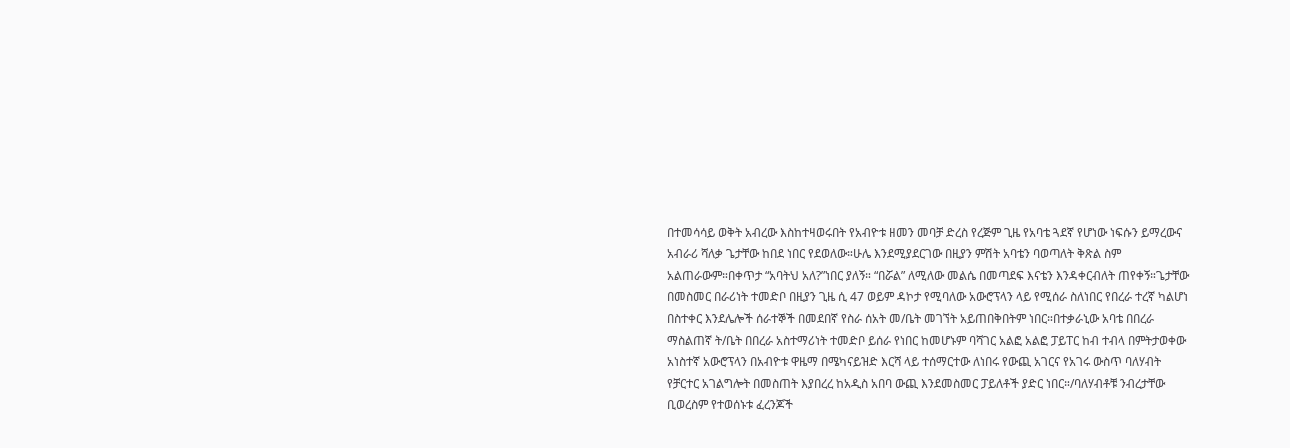በተመሳሳይ ወቅት አብረው እስከተዛወሩበት የአብዮቱ ዘመን መባቻ ድረስ የረጅም ጊዜ የአባቴ ጓደኛ የሆነው ነፍሱን ይማረውና አብራሪ ሻለቃ ጌታቸው ከበደ ነበር የደወለው።ሁሌ እንደሚያደርገው በዚያን ምሽት አባቴን ባወጣለት ቅጽል ስም አልጠራውም።በቀጥታ “አባትህ አለ?”ነበር ያለኝ። “በሯል” ለሚለው መልሴ በመጣደፍ እናቴን እንዳቀርብለት ጠየቀኝ።ጌታቸው በመስመር በራሪነት ተመድቦ በዚያን ጊዜ ሲ 47 ወይም ዳኮታ የሚባለው አውሮፕላን ላይ የሚሰራ ስለነበር የበረራ ተረኛ ካልሆነ በስተቀር እንደሌሎች ሰራተኞች በመደበኛ የስራ ሰአት መ/ቤት መገኘት አይጠበቅበትም ነበር።በተቃራኒው አባቴ በበረራ ማስልጠኛ ት/ቤት በበረራ አስተማሪነት ተመድቦ ይሰራ የነበር ከመሆኑም ባሻገር አልፎ አልፎ ፓይፐር ከብ ተብላ በምትታወቀው አነስተኛ አውሮፕላን በአብዮቱ ዋዜማ በሜካናይዝድ እርሻ ላይ ተሰማርተው ለነበሩ የውጪ አገርና የአገሩ ውስጥ ባለሃብት የቻርተር አገልግሎት በመስጠት እያበረረ ከአዲስ አበባ ውጪ እንደመስመር ፓይለቶች ያድር ነበር።/ባለሃብቶቹ ንብረታቸው ቢወረስም የተወሰኑቱ ፈረንጆች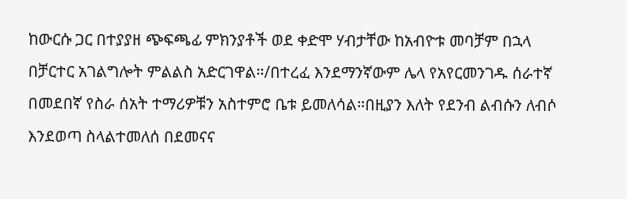ከውርሱ ጋር በተያያዘ ጭፍጫፊ ምክንያቶች ወደ ቀድሞ ሃብታቸው ከአብዮቱ መባቻም በኋላ በቻርተር አገልግሎት ምልልስ አድርገዋል።/በተረፈ እንደማንኛውም ሌላ የአየርመንገዱ ሰራተኛ በመደበኛ የስራ ሰአት ተማሪዎቹን አስተምሮ ቤቱ ይመለሳል።በዚያን እለት የደንብ ልብሱን ለብሶ እንደወጣ ስላልተመለሰ በደመናና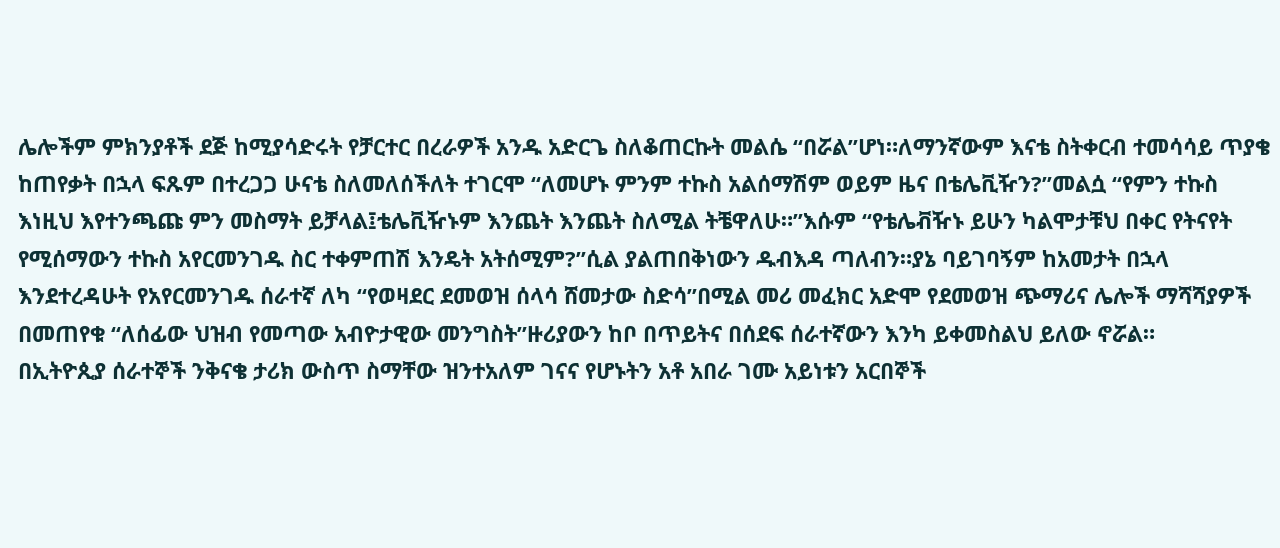ሌሎችም ምክንያቶች ደጅ ከሚያሳድሩት የቻርተር በረራዎች አንዱ አድርጌ ስለቆጠርኩት መልሴ “በሯል”ሆነ።ለማንኛውም እናቴ ስትቀርብ ተመሳሳይ ጥያቄ ከጠየቃት በኋላ ፍጹም በተረጋጋ ሁናቴ ስለመለሰችለት ተገርሞ “ለመሆኑ ምንም ተኩስ አልሰማሽም ወይም ዜና በቴሌቪዥን?”መልሷ “የምን ተኩስ እነዚህ እየተንጫጩ ምን መስማት ይቻላል፤ቴሌቪዥኑም እንጨት እንጨት ስለሚል ትቼዋለሁ።”እሱም “የቴሌቭዥኑ ይሁን ካልሞታቹህ በቀር የትናየት የሚሰማውን ተኩስ አየርመንገዱ ስር ተቀምጠሽ እንዴት አትሰሚም?”ሲል ያልጠበቅነውን ዱብእዳ ጣለብን።ያኔ ባይገባኝም ከአመታት በኋላ እንደተረዳሁት የአየርመንገዱ ሰራተኛ ለካ “የወዛደር ደመወዝ ሰላሳ ሸመታው ስድሳ”በሚል መሪ መፈክር አድሞ የደመወዝ ጭማሪና ሌሎች ማሻሻያዎች በመጠየቁ “ለሰፊው ህዝብ የመጣው አብዮታዊው መንግስት”ዙሪያውን ከቦ በጥይትና በሰደፍ ሰራተኛውን እንካ ይቀመስልህ ይለው ኖሯል።
በኢትዮጲያ ሰራተኞች ንቅናቄ ታሪክ ውስጥ ስማቸው ዝንተአለም ገናና የሆኑትን አቶ አበራ ገሙ አይነቱን አርበኞች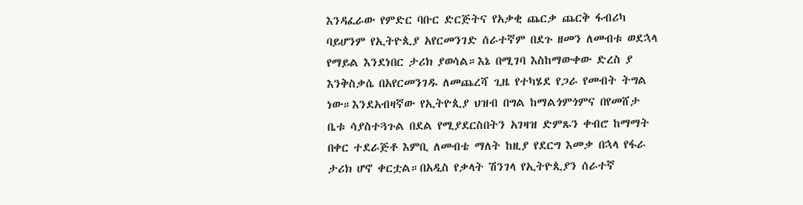እንዳፈራው የምድር ባቡር ድርጅትና የአቃቂ ጨርቃ ጨርቅ ፋብሪካ ባይሆንም የኢትዮጲያ አየርመንገድ ሰራተኛም በደጉ ዘመን ለመብቱ ወደኋላ የማይል እንደነበር ታሪክ ያወሳል።እኔ በሚገባ እስከማውቀው ድረስ ያ እንቅስቃሴ በአየርመንገዱ ለመጨረሻ ጊዜ የተካሄደ የጋራ የመብት ትግል ነው።እንደአብዛኛው የኢትዮጲያ ህዝብ በግል ከማልጎምጎምና በየመሸታ ቤቱ ሳያስተጓጉል በደል የሚያደርስበትን አገዛዝ ድምጹን ቀብሮ ከማማት በቀር ተደራጅቶ እምቢ ለመብቴ ማለት ከዚያ የደርግ እመቃ በኋላ የፋራ ታሪክ ሆኖ ቀርቷል።በአዲስ የቃላት ሽንገላ የኢትዮጲያን ሰራተኛ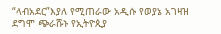“ላብአደር”እያለ የሚጠራው አዲሱ የወያኔ አገዛዝ ደግሞ ጭራሹኑ የኢትዮጲያ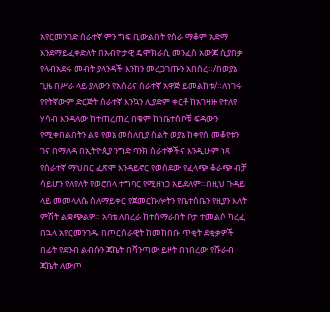አየርመንገድ ሰራተኛ ምን ግፍ ቢውልበት የስራ ማቆም አድማ እንደማይፈቀድለት በአብዮታዊ ዴሞክራሲ መንፈስ አውጆ ሲያበቃ የላብአደሩ መብት ያላንዳች እንከን መረጋገጡን አበሰረ።/በወያኔ ጊዜ በሥራ ላይ ያለውን የአሰሪና ሰራተኛ አዋጅ ይመልከቱ/።ለነገሩ የየትኛውም ድርጅት ሰራተኛ እንኳን ሊያድም ቀርቶ ከአገዛዙ የተለየ ሃሳብ እንዳለው ከተጠረጠረ በቁም ከነቤተሰቦቹ ፍዳውን የሚቀበልበትን ልዩ የወኔ መስለቢያ ስልት ወያኔ ከቀየሰ መቆየቱን ገና በማለዳ በኢትዮጲያ ንግድ ባንክ ሰራተኞችና እንዲሁም ነጻ የሰራተኛ ማህበር ፈጽሞ እንዳይኖር የወሰደው የፈላጭ ቆራጭ ብቻ ሳይሆን የለየለት የወሮበላ ተግባር የሚዘነጋ አይደለም።በዚህ ጉዳይ ላይ መመላለሴ ስለማይቀር የጀመርኩሎትን የቤተሰቤን የዚያን እለት ምሽት ልቋጭልዎ። አባቴ ለበረራ ከተሰማራበት ቦታ ተመልሶ ካረፈ በኋላ አየርመንገዱ በጦርሰራዊት ከመከበቡ ጥቂት ደቂቃዎች በፊት የደንብ ልብሱን ጃኬት በሻንጣው ይዞት በነበረው የሹራብ ጃኬት ለውጦ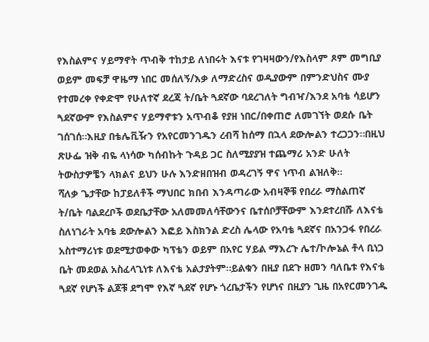የእስልምና ሃይማኖት ጥብቅ ተከታይ ለነበሩት እናቱ የገዛዛውን/የእስላም ጾም መግቢያ ወይም መፍቻ ዋዜማ ነበር መሰለኝ/እቃ ለማድረስና ወዲያውም በምንድህስና ሙያ የተመረቀ የቀድሞ የሁለተኛ ደረጃ ት/ቤት ጓደኛው ባደረገለት ግብዣ/እንደ አባቴ ሳይሆን ጓደኛውም የእስልምና ሃይማኖቱን አጥብቆ የያዘ ነበር/በቀጠሮ ለመገኘት ወደሱ ቤት ገሰገሰ።እዚያ በቴሌቪዥን የአየርመንገዱን ረብሻ ከሰማ በኋላ ደውሎልን ተረጋጋን።በዚህ ጽሁፌ ዝቅ ብዬ ላነሳው ካሰብኩት ጉዳይ ጋር ስለሚያያዝ ተጨማሪ አንድ ሁለት ትውስታዎቼን ላክልና ይህን ሁሉ እንድዘበዝብ ወዳረገኝ ዋና ነጥብ ልዝለቅ።
ሻለቃ ጌታቸው ከፓይለቶች ማህበር ክበብ እንዳጣራው አብዛኞቹ የበረራ ማስልጠኛ ት/ቤት ባልደረቦች ወደቤታቸው አለመመለሳቸውንና ቤተሰቦቻቸውም እንደተረበሹ ለእናቴ ስለነገራት አባቴ ደውሎልን እፎይ እስክንል ድረስ ሌላው የአባቴ ጓደኛና በአንጋፋ የበረራ አስተማሪነቱ ወደሚታወቀው ካፕቴን ወይም በአየር ሃይል ማእረጉ ሌተ/ኮሎኔል ቶላ ቢነጋ ቤት መደወል አስፈላጊነቱ ለእናቴ አልታያትም።ይልቁን በዚያ በደጉ ዘመን ባለቤቱ የእናቴ ጓደኛ የሆነች ልጆቹ ደግሞ የእኛ ጓደኛ የሆኑ ጎረቤታችን የሆነና በዚያን ጊዜ በአየርመንገዱ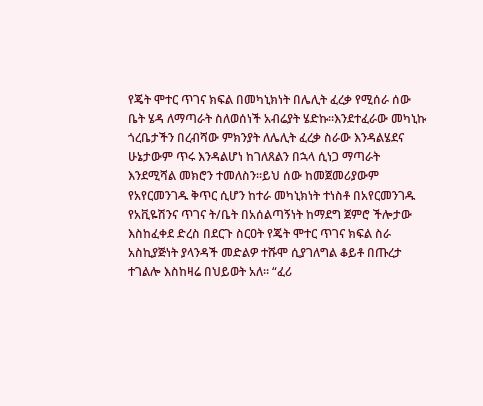የጄት ሞተር ጥገና ክፍል በመካኒክነት በሌሊት ፈረቃ የሚሰራ ሰው ቤት ሄዳ ለማጣራት ስለወሰነች አብሬያት ሄድኩ።እንደተፈራው መካኒኩ ጎረቤታችን በረብሻው ምክንያት ለሌሊት ፈረቃ ስራው እንዳልሄደና ሁኔታውም ጥሩ እንዳልሆነ ከገለጸልን በኋላ ሲነጋ ማጣራት እንደሚሻል መክሮን ተመለስን።ይህ ሰው ከመጀመሪያውም የአየርመንገዱ ቅጥር ሲሆን ከተራ መካኒክነት ተነስቶ በአየርመንገዱ የአቪዬሽንና ጥገና ት/ቤት በአሰልጣኝነት ከማደግ ጀምሮ ችሎታው እስከፈቀደ ድረስ በደርጉ ስርዐት የጄት ሞተር ጥገና ክፍል ስራ አስኪያጅነት ያላንዳች መድልዎ ተሹሞ ሲያገለግል ቆይቶ በጡረታ ተገልሎ እስከዛሬ በህይወት አለ። “ፈሪ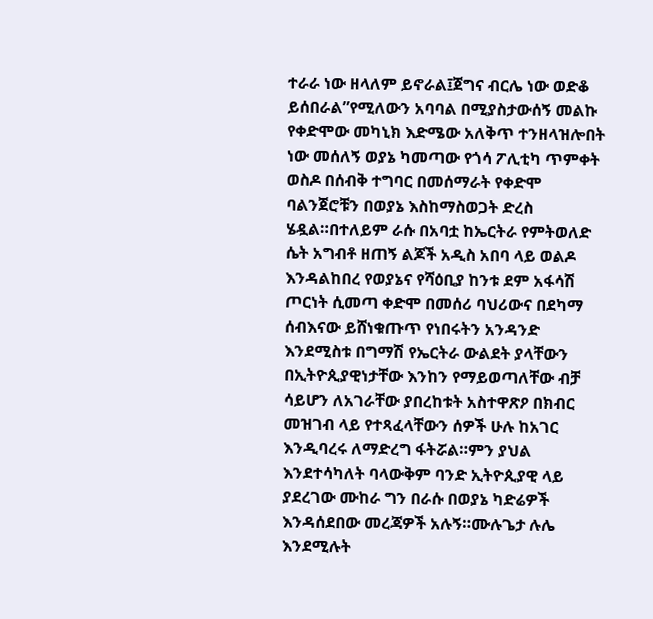ተራራ ነው ዘላለም ይኖራል፤ጀግና ብርሌ ነው ወድቆ ይሰበራል”የሚለውን አባባል በሚያስታውሰኝ መልኩ የቀድሞው መካኒክ እድሜው አለቅጥ ተንዘላዝሎበት ነው መሰለኝ ወያኔ ካመጣው የጎሳ ፖሊቲካ ጥምቀት ወስዶ በሰብቅ ተግባር በመሰማራት የቀድሞ ባልንጀሮቹን በወያኔ እስከማስወጋት ድረስ ሄዷል።በተለይም ራሱ በአባቷ ከኤርትራ የምትወለድ ሴት አግብቶ ዘጠኝ ልጆች አዲስ አበባ ላይ ወልዶ እንዳልከበረ የወያኔና የሻዕቢያ ከንቱ ደም አፋሳሽ ጦርነት ሲመጣ ቀድሞ በመሰሪ ባህሪውና በደካማ ሰብእናው ይሸነቁጡጥ የነበሩትን አንዳንድ እንደሚስቱ በግማሽ የኤርትራ ውልደት ያላቸውን በኢትዮጲያዊነታቸው እንከን የማይወጣለቸው ብቻ ሳይሆን ለአገራቸው ያበረከቱት አስተዋጽዖ በክብር መዝገብ ላይ የተጻፈላቸውን ሰዎች ሁሉ ከአገር እንዲባረሩ ለማድረግ ፋትሯል።ምን ያህል እንደተሳካለት ባላውቅም ባንድ ኢትዮጲያዊ ላይ ያደረገው ሙከራ ግን በራሱ በወያኔ ካድሬዎች እንዳሰደበው መረጃዎች አሉኝ።ሙሉጌታ ሉሌ እንደሚሉት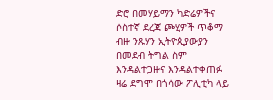ድሮ በመሃይማን ካድሬዎችና ሶስተኛ ደረጃ ጮሂዎች ጥቆማ ብዙ ንጹሃን ኢትዮጲያውያን በመደብ ትግል ስም እንዳልተጋዙና እንዳልተቀጠፉ ዛሬ ደግሞ በጎሳው ፖሊቲካ ላይ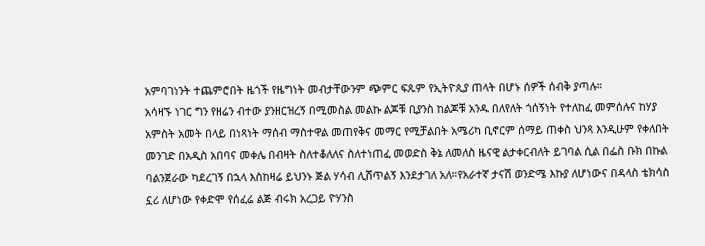አምባገነንት ተጨምሮበት ዜጎች የዜግነት መብታቸውንም ጭምር ፍጹም የኢትዮጲያ ጠላት በሆኑ ሰዎች ሰብቅ ያጣሉ።
አሳዛኙ ነገር ግን የዘሬን ብተው ያንዘርዝረኝ በሚመስል መልኩ ልጆቹ ቢያንስ ከልጆቹ አንዱ በለየለት ጎሰኝነት የተለከፈ መምሰሉና ከሃያ አምስት አመት በላይ በነጻነት ማሰብ ማስተዋል መጠየቅና መማር የሚቻልበት አሜሪካ ቢኖርም ሰማይ ጠቀስ ህንጻ እንዲሁም የቀለበት መንገድ በአዲስ አበባና መቀሌ በብዛት ስለተቆለለና ስለተነጠፈ መወድስ ቅኔ ለመለስ ዜናዊ ልታቀርብለት ይገባል ሲል በፌስ ቡክ በኩል ባልንጀራው ካደረገኝ በኋላ እስከዛሬ ይህንኑ ጅል ሃሳብ ሊሸጥልኝ እንደታገለ አለ።የአራተኛ ታናሽ ወንድሜ እኩያ ለሆነውና በዳላስ ቴክሳስ ኗሪ ለሆነው የቀድሞ የሰፈሬ ልጅ ብሩክ አረጋይ ዮሃንስ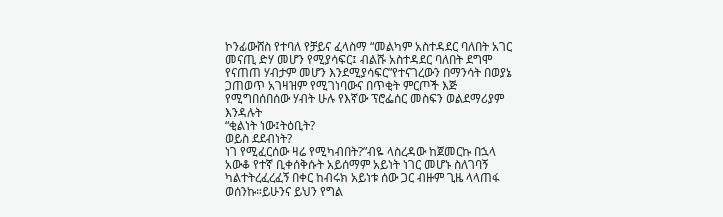ኮንፊውሸስ የተባለ የቻይና ፈላስማ “መልካም አስተዳደር ባለበት አገር መናጢ ድሃ መሆን የሚያሳፍር፤ ብልሹ አስተዳደር ባለበት ደግሞ የናጠጠ ሃብታም መሆን እንደሚያሳፍር”የተናገረውን በማንሳት በወያኔ ጋጠወጥ አገዛዝም የሚገነባውና በጥቂት ምርጦች እጅ የሚግበሰበሰው ሃብት ሁሉ የእኛው ፕሮፌሰር መስፍን ወልደማሪያም እንዳሉት
“ቂልነት ነው፤ትዕቢት?
ወይስ ደደብነት?
ነገ የሚፈርሰው ዛሬ የሚካብበት?”ብዬ ላስረዳው ከጀመርኩ በኋላ አውቆ የተኛ ቢቀሰቅሱት አይሰማም አይነት ነገር መሆኑ ስለገባኝ ካልተትረፈረፈኝ በቀር ከብሩክ አይነቱ ሰው ጋር ብዙም ጊዜ ላላጠፋ ወሰንኩ።ይሁንና ይህን የግል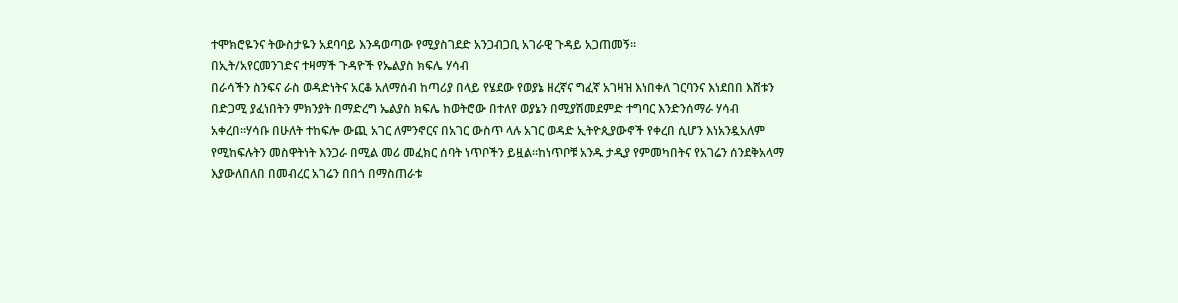ተሞክሮዬንና ትውስታዬን አደባባይ እንዳወጣው የሚያስገደድ አንጋብጋቢ አገራዊ ጉዳይ አጋጠመኝ።
በኢት/አየርመንገድና ተዛማች ጉዳዮች የኤልያስ ክፍሌ ሃሳብ
በራሳችን ስንፍና ራስ ወዳድነትና አርቆ አለማሰብ ከጣሪያ በላይ የሄደው የወያኔ ዘረኛና ግፈኛ አገዛዝ እነበቀለ ገርባንና እነደበበ እሸቱን በድጋሚ ያፈነበትን ምክንያት በማድረግ ኤልያስ ክፍሌ ከወትሮው በተለየ ወያኔን በሚያሽመደምድ ተግባር እንድንሰማራ ሃሳብ አቀረበ።ሃሳቡ በሁለት ተከፍሎ ውጪ አገር ለምንኖርና በአገር ውስጥ ላሉ አገር ወዳድ ኢትዮጲያውኖች የቀረበ ሲሆን እነአንዷአለም የሚከፍሉትን መስዋትነት እንጋራ በሚል መሪ መፈክር ሰባት ነጥቦችን ይዟል።ከነጥቦቹ አንዱ ታዲያ የምመካበትና የአገሬን ሰንደቅአላማ እያውለበለበ በመብረር አገሬን በበጎ በማስጠራቱ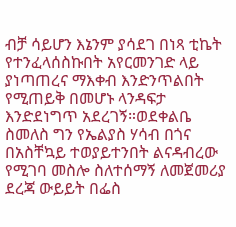ብቻ ሳይሆን እኔንም ያሳደገ በነጻ ቲኬት የተንፈላሰስኩበት አየርመንገድ ላይ ያነጣጠረና ማእቀብ እንድንጥልበት የሚጠይቅ በመሆኑ ላንዳፍታ እንድደነግጥ አደረገኝ።ወደቀልቤ ስመለስ ግን የኤልያስ ሃሳብ በጎና በአስቸኳይ ተወያይተንበት ልናዳብረው የሚገባ መስሎ ስለተሰማኝ ለመጀመሪያ ደረጃ ውይይት በፌስ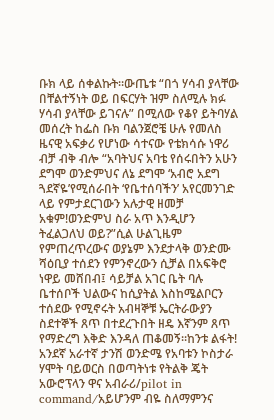ቡክ ላይ ሰቀልኩት።ውጤቱ “በጎ ሃሳብ ያላቸው በቸልተኝነት ወይ በፍርሃት ዝም ስለሚሉ ክፉ ሃሳብ ያላቸው ይገናሉ” በሚለው የቆየ ይትባሃል መሰረት ከፌስ ቡክ ባልንጀሮቼ ሁሉ የመለስ ዜናዊ አፍቃሪ የሆነው ሳተናው የቴክሳሱ ነዋሪ ብቻ ብቅ ብሎ “አባትህና አባቴ የሰሩበትን አሁን ደግሞ ወንድምህና ለኔ ደግሞ ‘አብሮ አደግ ጓደኛዬ’የሚሰራበት ‘የቤተሰባችን’ አየርመንገድ ላይ የምታደርገውን አሉታዊ ዘመቻ አቁም!ወንድምህ ስራ አጥ እንዲሆን ትፈልጋለህ ወይ?”ሲል ሁልጊዜም የምጠረጥረውና ወያኔም እንደታላቅ ወንድሙ ሻዕቢያ ተሰደን የምንኖረውን ሲቻል በአፍቅሮ ነዋይ መሸበብ፤ ሳይቻል አገር ቤት ባሉ ቤተሰቦች ህልውና ከሲያትል እስከሜልቦርን ተሰደው የሚኖሩት አብዛኞቹ ኤርትራውያን ስደተኞች ጸጥ በተደረጉበት ዘዴ እኛንም ጸጥ የማድረግ እቅድ እንዳለ ጠቆመኝ።ከንቱ ልፋት! አንደኛ አራተኛ ታንሽ ወንድሜ የአባቱን ኮስታራ ሃሞት ባይወርስ በወጣትነቱ የትልቅ ጄት አውሮፕላን ዋና አብራሪ/pilot in command/አይሆንም ብዬ ስለማምንና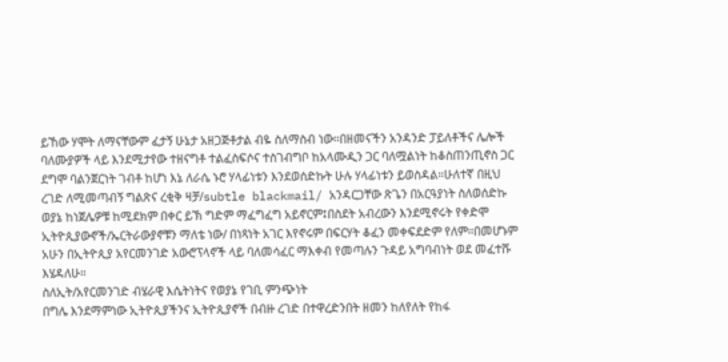ይኸው ሃሞት ለማናቸውም ፈታኝ ሁኔታ አዘጋጅቶታል ብዬ ስለማስብ ነው።በዘመናችን አንዳንድ ፓይለቶችና ሌሎች ባለሙያዎች ላይ እንደሚታየው ተዘናግቶ ተልፈስፍሶና ተስገብግቦ ከአላሙዲን ጋር ባለሟልነት ከቆስጠንጢኖስ ጋር ደግሞ ባልንጀርነት ገብቶ ከሆነ እኔ ለራሴ ኑሮ ሃላፊነቱን እንደወሰድኩት ሁሉ ሃላፊነቱን ይወስዳል።ሁለተኛ በዚህ ረገድ ለሚመጣብኝ ግልጽና ረቂቅ ዛቻ/subtle blackmail/ አንዳርጋቸው ጽጌን በአርዓያነት ስለወሰድኩ ወያኔ ከነጀሌዎቹ ከሚደክም በቀር ይኽ ግድም ማፈግፈግ አይኖርም፤በስደት አብረውን እንደሚኖሩት የቀድሞ ኢትዮጲያውኖች/ኤርትራውያኖቹን ማለቴ ነው/ በነጻነት አገር እየኖሩም በፍርሃት ቆፈን መቀፍደድም የለም።በመሆኑም አሁን በኢትዮጲያ አየርመንገድ አውሮፕላኖች ላይ ባለመሳፈር ማእቀብ የመጣሉን ጉዳይ አግባብነት ወደ መፈተሹ እሄዳለሁ።
ስለኢት/አየርመንገድ ብሄራዊ እሴትነትና የወያኔ የገቢ ምንጭነት
በግሌ እንደማምነው ኢትዮጲያችንና ኢትዮጲያኖች በብዙ ረገድ በተዋረድንበት ዘመን ከለየለት የከፋ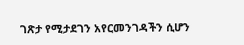ገጽታ የሚታደገን አየርመንገዳችን ሲሆን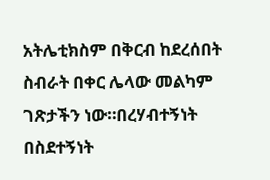አትሌቲክስም በቅርብ ከደረሰበት ስብራት በቀር ሌላው መልካም ገጽታችን ነው።በረሃብተኝነት በስደተኝነት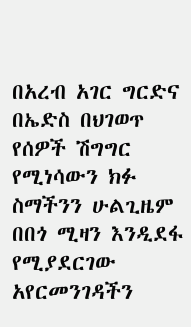በአረብ አገር ግርድና በኤድስ በህገወጥ የሰዎች ሽግግር የሚነሳውን ክፉ ስማችንን ሁልጊዜም በበጎ ሚዛን እንዲደፋ የሚያደርገው አየርመንገዳችን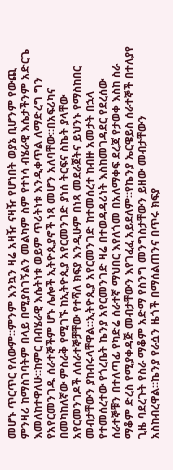መሆኑ ጥርጥር የለውም።ምንም እንኳን ዛሬ አዛዥ ናዛዥ የሆነበት ወያኔ ቢሆንም የውጪ ምንዛሪ ከማስገባትም በላይ በሚያስገኝልን መልካም ስም የተነሳ ብሄራዊ እሴታችንም አድርጌ እመለከተዋለሁ።ከምር በብሄራዊ እሴትነቱ ወይም ጥሪትነቱ እንዲቀጥል ለማድረግ ግን የአየርመንገዱ ሰራተኞችም ሆኑ ሌሎች ኢትዮጲያኖች ነጻ መሆን አለባቸው።በአፍሪካና በመካከለኛው ምስራቅ የሚገኙ ከኢትዮጲያ አየርመንገድ ያነሰ ትርፍና ስኬት ያላቸው አየርመንገዶች ለሰራተኞቻቸው የተሻለ ክፍያ እንዲሁም በነጻ መደራጀትና ይህንኑ የማስከበር መብታቸውን ያከብሩላቸዋል።ኢትዮጲያ አየርመንገድ ከተመሰረተ ከብዙ አመታት በኋላ የተመሰረተው የጎረቤት ኬንያ አየርመንገድ ዛሬ በተወዳዳሪነት እስከመገዳደር የደረሰው ሰራተኞቹን በተለጣፊ የካድሬ ሰራተኛ ማህበር እየለጎመ በአለማቀፍ ደረጃ የታወቀ እስከ ስራ ማቆም ድረስ የሚያቀዳጅ መብታቸውን እየገፈፈ አይደለም።የኬንያ ኤርዌይስ ሰራተኞች በተለያየ ጊዜ ባደረጉት የስራ ማቆም አድማ የስንግ መንግስታቸውን ይዘው መብታቸውን አስከብረዋል።ኬንያ የራሷን ዜጎች በማሰልጠንና በጥሩ ክፍያ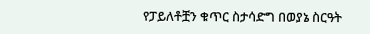የፓይለቶቿን ቁጥር ስታሳድግ በወያኔ ስርዓት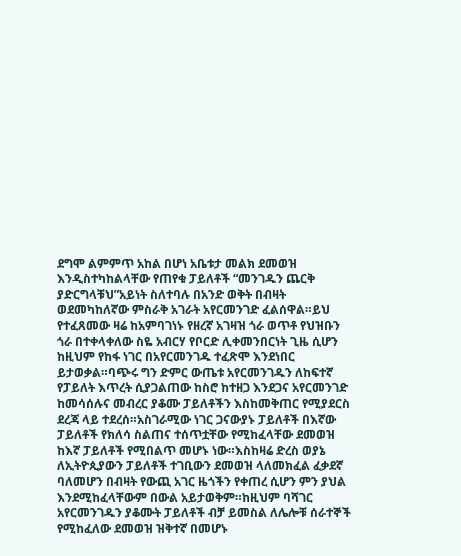ደግሞ ልምምጥ አከል በሆነ አቤቱታ መልክ ደመወዝ እንዲስተካከልላቸው የጠየቁ ፓይለቶች “መንገዱን ጨርቅ ያድርግላቹህ”አይነት ስለተባሉ በአንድ ወቅት በብዛት ወደመካከለኛው ምስራቅ አገራት አየርመንገድ ፈልሰዋል።ይህ የተፈጸመው ዛሬ ከአምባገነኑ የዘረኛ አገዛዝ ጎራ ወጥቶ የህዝቡን ጎራ በተቀላቀለው ስዬ አብርሃ የቦርድ ሊቀመንበርነት ጊዜ ሲሆን ከዚህም የከፋ ነገር በአየርመንገዱ ተፈጽሞ እንደነበር ይታወቃል።ባጭሩ ግን ድምር ውጤቱ አየርመንገዱን ለከፍተኛ የፓይለት እጥረት ሲያጋልጠው ከስሮ ከተዘጋ እንደጋና አየርመንገድ ከመሳሰሉና መብረር ያቆሙ ፓይለቶችን እስከመቅጠር የሚያደርስ ደረጃ ላይ ተደረሰ።አስገራሚው ነገር ጋናውያኑ ፓይለቶች በእኛው ፓይለቶች የክለሳ ስልጠና ተሰጥቷቸው የሚከፈላቸው ደመወዝ ከእኛ ፓይለቶች የሚበልጥ መሆኑ ነው።እስከዛሬ ድረስ ወያኔ ለኢትዮጲያውን ፓይለቶች ተገቢውን ደመወዝ ላለመክፈል ፈቃደኛ ባለመሆን በብዛት የውጪ አገር ዜጎችን የቀጠረ ሲሆን ምን ያህል እንደሚከፈላቸውም በውል አይታወቅም።ከዚህም ባሻገር አየርመንገዱን ያቆሙት ፓይለቶች ብቻ ይመስል ለሌሎቹ ሰራተኞች የሚከፈለው ደመወዝ ዝቅተኛ በመሆኑ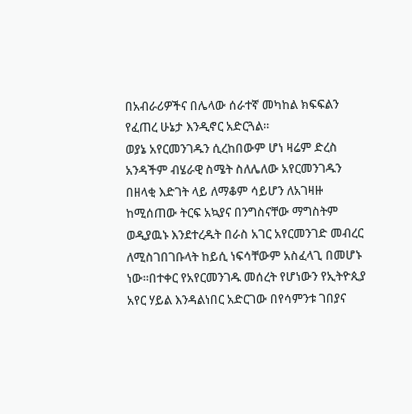በአብራሪዎችና በሌላው ሰራተኛ መካከል ክፍፍልን የፈጠረ ሁኔታ እንዲኖር አድርጓል።
ወያኔ አየርመንገዱን ሲረከበውም ሆነ ዛሬም ድረስ አንዳችም ብሄራዊ ስሜት ስለሌለው አየርመንገዱን በዘላቂ እድገት ላይ ለማቆም ሳይሆን ለአገዛዙ ከሚሰጠው ትርፍ አኳያና በንግስናቸው ማግስትም ወዲያዉኑ እንደተረዱት በራስ አገር አየርመንገድ መብረር ለሚስገበገቡላት ከይሲ ነፍሳቸውም አስፈላጊ በመሆኑ ነው።በተቀር የአየርመንገዱ መሰረት የሆነውን የኢትዮጲያ አየር ሃይል እንዳልነበር አድርገው በየሳምንቱ ገበያና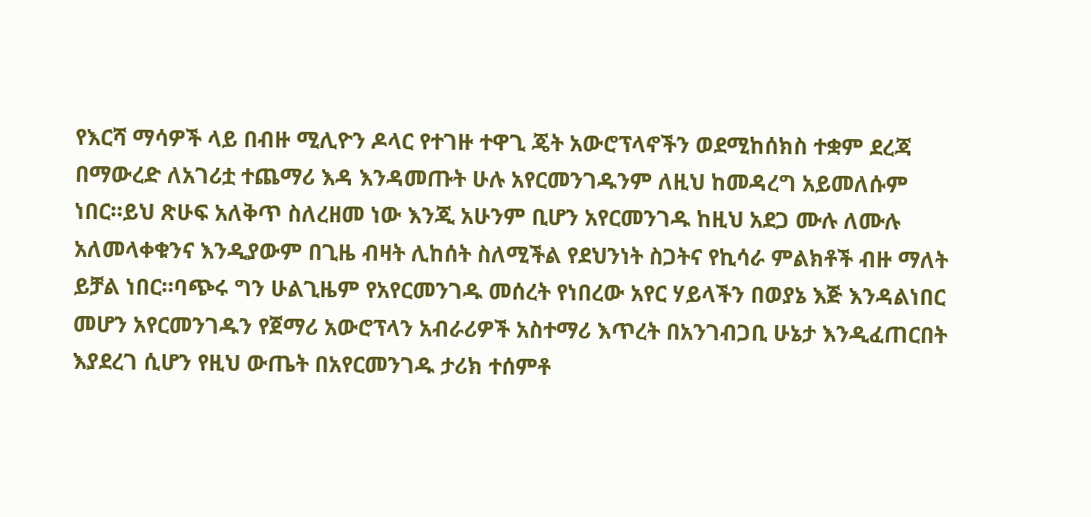የእርሻ ማሳዎች ላይ በብዙ ሚሊዮን ዶላር የተገዙ ተዋጊ ጄት አውሮፕላኖችን ወደሚከሰክስ ተቋም ደረጃ በማውረድ ለአገሪቷ ተጨማሪ እዳ እንዳመጡት ሁሉ አየርመንገዱንም ለዚህ ከመዳረግ አይመለሱም ነበር።ይህ ጽሁፍ አለቅጥ ስለረዘመ ነው እንጂ አሁንም ቢሆን አየርመንገዱ ከዚህ አደጋ ሙሉ ለሙሉ አለመላቀቁንና እንዲያውም በጊዜ ብዛት ሊከሰት ስለሚችል የደህንነት ስጋትና የኪሳራ ምልክቶች ብዙ ማለት ይቻል ነበር።ባጭሩ ግን ሁልጊዜም የአየርመንገዱ መሰረት የነበረው አየር ሃይላችን በወያኔ እጅ እንዳልነበር መሆን አየርመንገዱን የጀማሪ አውሮፕላን አብራሪዎች አስተማሪ እጥረት በአንገብጋቢ ሁኔታ እንዲፈጠርበት እያደረገ ሲሆን የዚህ ውጤት በአየርመንገዱ ታሪክ ተሰምቶ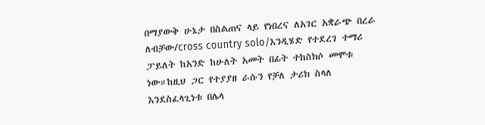በማያውቅ ሁኔታ በስልጠና ላይ የነበረና ለአገር አቋራጭ በረራ ለብቻው/cross country solo/እንዲሄድ የተደረገ ተማሪ ፓይለት ከአንድ ከሁለት አመት በፊት ተከስክሶ መሞቱ ነው።ከዚህ ጋር የተያያዘ ራሱን የቻለ ታሪክ ስላለ እንደስፈላጊነቱ በሌላ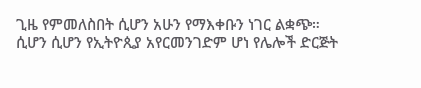ጊዜ የምመለስበት ሲሆን አሁን የማእቀቡን ነገር ልቋጭ።
ሲሆን ሲሆን የኢትዮጲያ አየርመንገድም ሆነ የሌሎች ድርጅት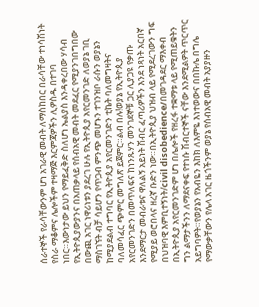ሰራተኞች የራሳቸውንም ሆነ አገራዊ መብት ለማስከበር በራሳቸው ተነሳሽነት የስራ ማቆምና ሌሎችም ተዛማጅ እርምጃዎችን ሊዎስዱ በተገባ ነበር።እውነታው ይህን የማይፈቅድ ስለሆነ ኤልያስ እንዳቀረበው ሃሳብ የኢትዮጲያውያንና በአጠቃላይ የሰብአዊ መብት መደፈር የሚያንገበግበው በውጪ አገር ነዋሪነቱን ያደረገ ሁሉ የኢትዮጲያ አየርመንገድ ለወያኔ ገቢ ማስገኘት ብቻ ሳይሆን የጥጋብ ምንጭ መሆኑን ተገንዝቦ ራሱን ወያኔን ከሚያደልብ ተግባር የኢትዮጲያ አየርመንገድን ቲኬት ባለመግዛትና ባለመሳፈር ጭምር መግለጽ ይጀምር።ልብ በሉ!ወያኔ የኢትዮጲያ አየርመንገድን በመጥለፍና ከነንጹሃን መንገደኞቹ ጋር ሊያጋዩ የቃጡ እንደማርታ መብራቱና ዋለልኝ አይነት ሽብር ፈጣሪዎችን እንደ ነጻነት አርበኛ የሚያይ ወሮበላና ዘረኛ ቡድን ነው።በኢትዮጲያ ህዝብ ላይ የሚደረገውን ግፍ በህዝባዊ እምቢተኝነት/civil disobedience/በመገዳደር ማእቀብ በኢትዮጲያ አየርመንገድም ሆነ በሌሎች የዘረፋ ተቋማቱ ላይ የሚጠይቁትን ግን ልማታችንን ለማደናቀፍ የተነሱ ሽብርተኞች ናቸው እንደሚልዎት ጥርጥር አይግባዎት።የወያኔን የአብዬን እከክ ለእምዬ እነተወውና በበኩሌ በግሌ የማውቃቸውን የሌላ አገር ዜጎችንም ወያኔ የሰብአዊ መብት አያያዙን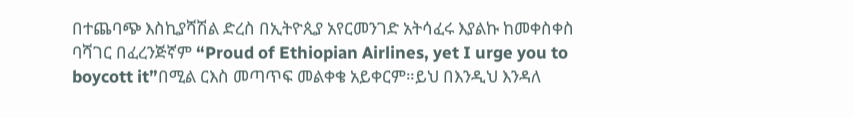በተጨባጭ እስኪያሻሽል ድረስ በኢትዮጲያ አየርመንገድ አትሳፈሩ እያልኩ ከመቀስቀስ ባሻገር በፈረንጅኛም “Proud of Ethiopian Airlines, yet I urge you to boycott it”በሚል ርእስ መጣጥፍ መልቀቄ አይቀርም።ይህ በእንዲህ እንዳለ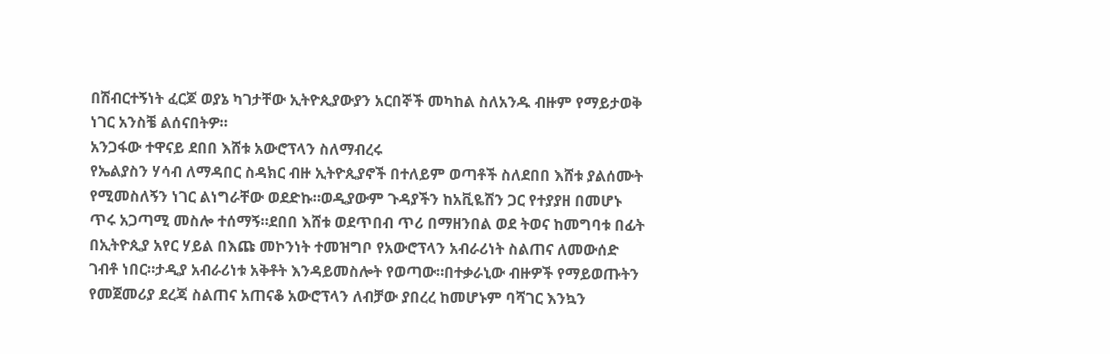በሽብርተኝነት ፈርጆ ወያኔ ካገታቸው ኢትዮጲያውያን አርበኞች መካከል ስለአንዱ ብዙም የማይታወቅ ነገር አንስቼ ልሰናበትዎ።
አንጋፋው ተዋናይ ደበበ እሸቱ አውሮፕላን ስለማብረሩ
የኤልያስን ሃሳብ ለማዳበር ስዳክር ብዙ ኢትዮጲያኖች በተለይም ወጣቶች ስለደበበ እሸቱ ያልሰሙት የሚመስለኝን ነገር ልነግራቸው ወደድኩ።ወዲያውም ጉዳያችን ከአቪዬሽን ጋር የተያያዘ በመሆኑ ጥሩ አጋጣሚ መስሎ ተሰማኝ።ደበበ እሸቱ ወደጥበብ ጥሪ በማዘንበል ወደ ትወና ከመግባቱ በፊት በኢትዮጲያ አየር ሃይል በእጩ መኮንነት ተመዝግቦ የአውሮፕላን አብራሪነት ስልጠና ለመውሰድ ገብቶ ነበር።ታዲያ አብራሪነቱ አቅቶት እንዳይመስሎት የወጣው።በተቃራኒው ብዙዎች የማይወጡትን የመጀመሪያ ደረጃ ስልጠና አጠናቆ አውሮፕላን ለብቻው ያበረረ ከመሆኑም ባሻገር እንኳን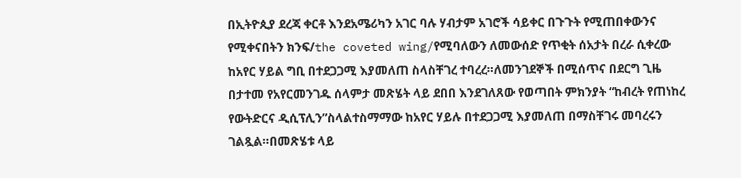በኢትዮጲያ ደረጃ ቀርቶ እንደአሜሪካን አገር ባሉ ሃብታም አገሮች ሳይቀር በጉጉት የሚጠበቀውንና የሚቀናበትን ክንፍ/the coveted wing/የሚባለውን ለመውሰድ የጥቂት ሰአታት በረራ ሲቀረው ከአየር ሃይል ግቢ በተደጋጋሚ እያመለጠ ስላስቸገረ ተባረረ።ለመንገደኞች በሚሰጥና በደርግ ጊዜ በታተመ የአየርመንገዱ ሰላምታ መጽሄት ላይ ደበበ እንደገለጸው የወጣበት ምክንያት “ከብረት የጠነከረ የውትድርና ዲሲፕሊን”ስላልተስማማው ከአየር ሃይሉ በተደጋጋሚ እያመለጠ በማስቸገሩ መባረሩን ገልጿል።በመጽሄቱ ላይ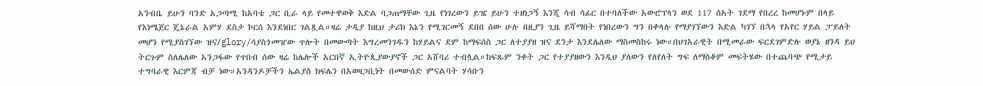አንብቤ ይሁን ባንድ አጋጣሚ ከአባቴ ጋር ቢራ ላይ የመተዋወቅ እድል ባጋጠማቸው ጊዜ የነገረውን ይዤ ይሁን ተዘነጋኝ እንጂ ሳብ ሳፊር በተባለችው አውሮፕላን ወደ 117 ሰአት ገደማ የበረረ ከመሆኑም በላይ የእነሜጀር ጄኔራል አምሃ ደስታ ኮርሰ እንደነበር ገልጿል።ዛሬ ታዲያ ከዚህ ታሪክ እኔን የሚገርመኝ ደበበ ሰው ሁሉ በዚያን ጊዜ ይሻማበት የነበረውን ግን በቀላሉ የማያገኘውን እድል ካገኘ በኋላ የአየር ሃይል ፓይለት መሆን የሚያስገኘው ዝና/glory/ሳያስጎመዠው ጥሎት በመውጣት እግረመንገዱን ከሃይልና ደም ከማፍሰስ ጋር ለተያያዘ ዝና ደንታ እንደሌለው ማስመስከሩ ነው።በህገአራዊት በሚመራው ፍርደገምድሉ ወያኔ ዘንዳ ይህ ትርጉም ስለሌለው አንጋፋው የጥበብ ሰው ዛሬ ከሌሎች አርበኛ ኢትዮጲያውያኖች ጋር አሸባሪ ተብሏል።ከፍጹም ንቀት ጋር የተያያዘውን እንዲህ ያለውን የለየለት ግፍ ለማስቆም መፍትሄው በተጨባጭ የሚታይ ተግባራዊ እርምጃ ብቻ ነው።አንዳንዶቻችን ኤልያስ ክፍሌን በአወዛጋቢነት በመውሰድ ምናልባት ሃሳቡን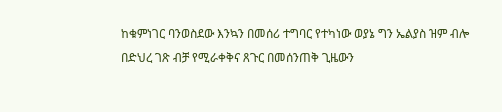ከቁምነገር ባንወስደው እንኳን በመሰሪ ተግባር የተካነው ወያኔ ግን ኤልያስ ዝም ብሎ በድህረ ገጽ ብቻ የሚራቀቅና ጸጉር በመሰንጠቅ ጊዜውን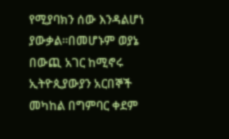የሚያባክን ሰው እንዳልሆነ ያውቃል።በመሆኑም ወያኔ በውጪ አገር ከሚኖሩ ኢትዮጲያውያን አርበኞች መካከል በግምባር ቀደም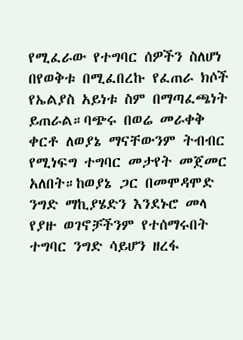የሚፈራው የተግባር ሰዎችን ስለሆነ በየወቅቱ በሚፈበረኩ የፈጠራ ክሶች የኤልያስ አይነቱ ስም በማጣፈጫነት ይጠራል።ባጭሩ በወሬ መራቀቅ ቀርቶ ለወያኔ ማናቸውንም ትብብር የሚነፍግ ተግባር መታየት መጀመር አለበት።ከወያኔ ጋር በመሞዳሞድ ንግድ ማኪያሄድን እንደኑሮ መላ የያዙ ወገኖቻችንም የተሰማሩበት ተግባር ንግድ ሳይሆን ዘረፋ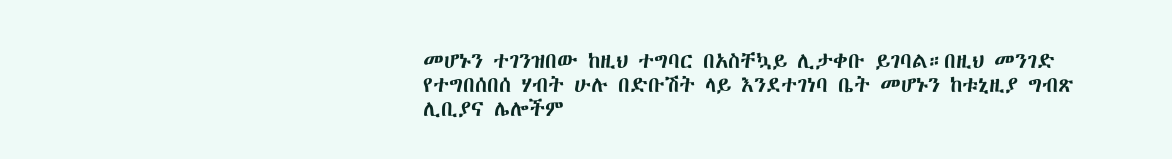መሆኑን ተገንዝበው ከዚህ ተግባር በአስቸኳይ ሊታቀቡ ይገባል።በዚህ መንገድ የተግበሰበሰ ሃብት ሁሉ በድቡሽት ላይ እንደተገነባ ቤት መሆኑን ከቱኒዚያ ግብጽ ሊቢያና ሌሎችም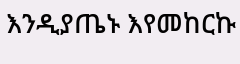እንዲያጤኑ እየመከርኩ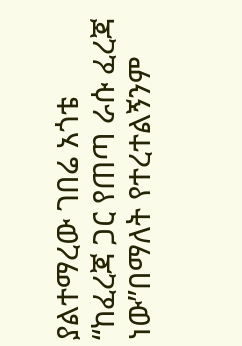ያልተማረው ገበሬ አጎቴ “ከፈረጃ ጋር የጠጣ ራሱ ፈረጃ ነው”በማለት የተረተልኝንም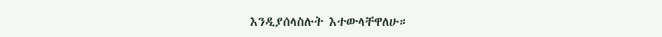እንዲያሰላስሉት እተውላቸዋለሁ።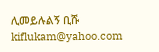ሊመይሉልኝ ቢሹ kiflukam@yahoo.com